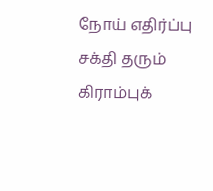நோய் எதிர்ப்பு சக்தி தரும் கிராம்புக்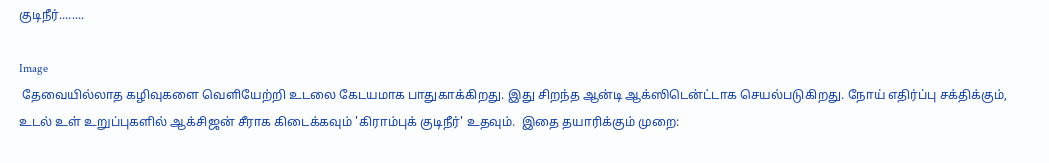குடிநீர்........

Image
 தேவையில்லாத கழிவுகளை வெளியேற்றி உடலை கேடயமாக பாதுகாக்கிறது. இது சிறந்த ஆன்டி ஆக்ஸிடென்ட்டாக செயல்படுகிறது. நோய் எதிர்ப்பு சக்திக்கும், உடல் உள் உறுப்புகளில் ஆக்சிஜன் சீராக கிடைக்கவும் 'கிராம்புக் குடிநீர்' உதவும்.  இதை தயாரிக்கும் முறை: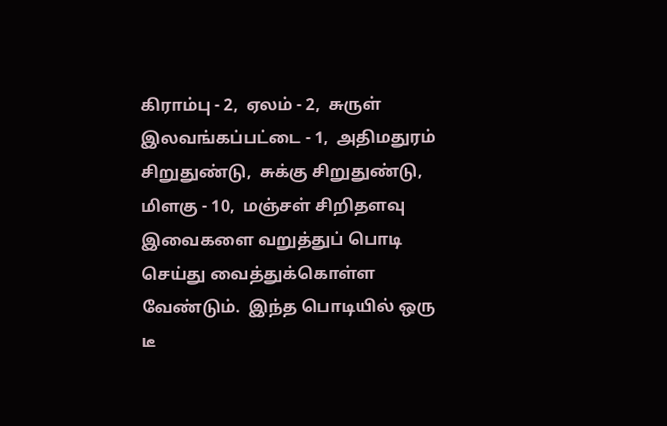கிராம்பு - 2,  ஏலம் - 2,  சுருள் இலவங்கப்பட்டை - 1,  அதிமதுரம் சிறுதுண்டு,  சுக்கு சிறுதுண்டு,  மிளகு - 10,  மஞ்சள் சிறிதளவு  இவைகளை வறுத்துப் பொடி செய்து வைத்துக்கொள்ள வேண்டும்.  இந்த பொடியில் ஒரு டீ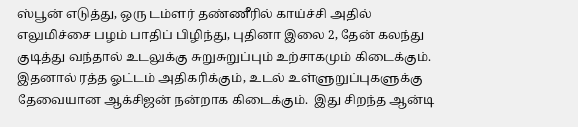ஸ்பூன் எடுத்து, ஒரு டம்ளர் தண்ணீரில் காய்ச்சி அதில் எலுமிச்சை பழம் பாதிப் பிழிந்து, புதினா இலை 2, தேன் கலந்து குடித்து வந்தால் உடலுக்கு சுறுசுறுப்பும் உற்சாகமும் கிடைக்கும்.  இதனால் ரத்த ஓட்டம் அதிகரிக்கும், உடல் உள்ளுறுப்புகளுக்கு தேவையான ஆக்சிஜன் நன்றாக கிடைக்கும்.  இது சிறந்த ஆன்டி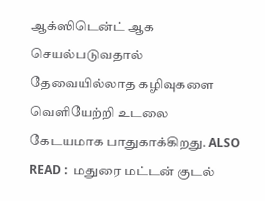ஆக்ஸிடென்ட் ஆக செயல்படுவதால் தேவையில்லாத கழிவுகளை வெளியேற்றி உடலை கேடயமாக பாதுகாக்கிறது. ALSO READ :  மதுரை மட்டன் குடல்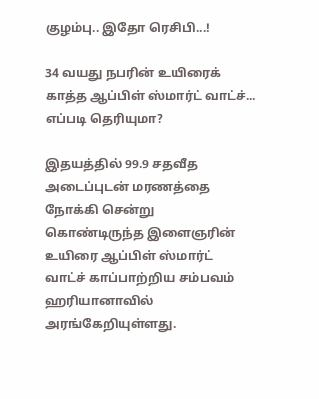குழம்பு.. இதோ ரெசிபி...!

34 வயது நபரின் உயிரைக் காத்த ஆப்பிள் ஸ்மார்ட் வாட்ச்... எப்படி தெரியுமா?

இதயத்தில் 99.9 சதவீத அடைப்புடன் மரணத்தை நோக்கி சென்று கொண்டிருந்த இளைஞரின் உயிரை ஆப்பிள் ஸ்மார்ட் வாட்ச் காப்பாற்றிய சம்பவம் ஹரியானாவில் அரங்கேறியுள்ளது.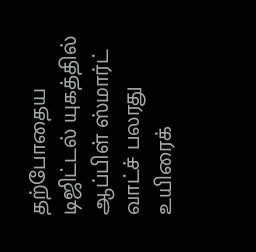தற்போதைய டிஜிட்டல் யுகத்தில் ஆப்பிள் ஸ்மார்ட் வாட்ச் பலரது உயிரைக்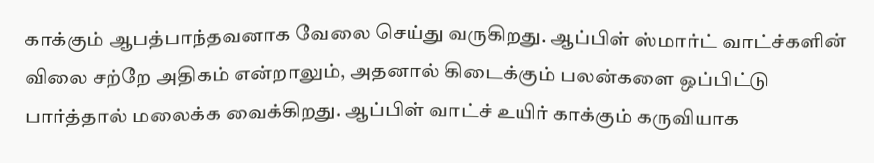காக்கும் ஆபத்பாந்தவனாக வேலை செய்து வருகிறது. ஆப்பிள் ஸ்மார்ட் வாட்ச்களின் விலை சற்றே அதிகம் என்றாலும், அதனால் கிடைக்கும் பலன்களை ஒப்பிட்டு பார்த்தால் மலைக்க வைக்கிறது. ஆப்பிள் வாட்ச் உயிர் காக்கும் கருவியாக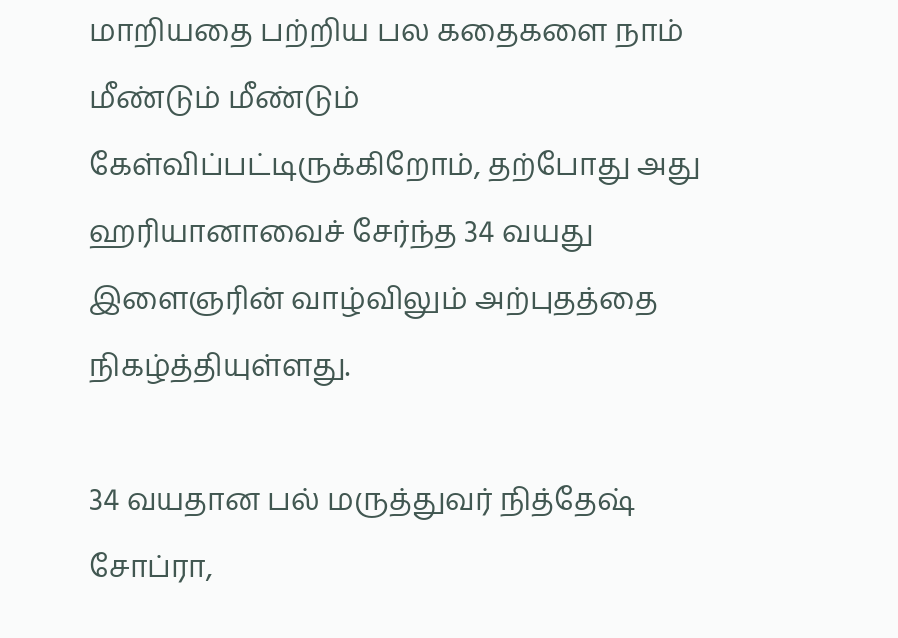மாறியதை பற்றிய பல கதைகளை நாம் மீண்டும் மீண்டும் கேள்விப்பட்டிருக்கிறோம், தற்போது அது ஹரியானாவைச் சேர்ந்த 34 வயது இளைஞரின் வாழ்விலும் அற்புதத்தை நிகழ்த்தியுள்ளது.

34 வயதான பல் மருத்துவர் நித்தேஷ் சோப்ரா,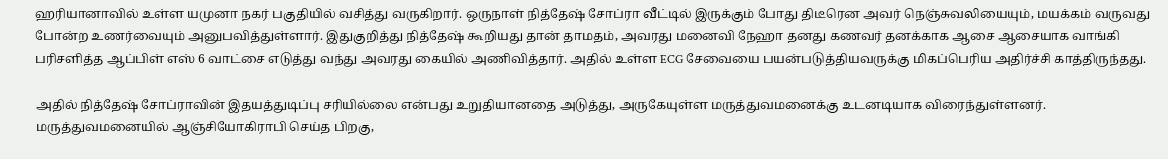ஹரியானாவில் உள்ள யமுனா நகர் பகுதியில் வசித்து வருகிறார். ஒருநாள் நித்தேஷ் சோப்ரா வீட்டில் இருக்கும் போது திடீரென அவர் நெஞ்சுவலியையும், மயக்கம் வருவது போன்ற உணர்வையும் அனுபவித்துள்ளார். இதுகுறித்து நித்தேஷ் கூறியது தான் தாமதம், அவரது மனைவி நேஹா தனது கணவர் தனக்காக ஆசை ஆசையாக வாங்கி பரிசளித்த ஆப்பிள் எஸ் 6 வாட்சை எடுத்து வந்து அவரது கையில் அணிவித்தார். அதில் உள்ள ECG சேவையை பயன்படுத்தியவருக்கு மிகப்பெரிய அதிர்ச்சி காத்திருந்தது.

அதில் நித்தேஷ் சோப்ராவின் இதயத்துடிப்பு சரியில்லை என்பது உறுதியானதை அடுத்து, அருகேயுள்ள மருத்துவமனைக்கு உடனடியாக விரைந்துள்ளனர். மருத்துவமனையில் ஆஞ்சியோகிராபி செய்த பிறகு,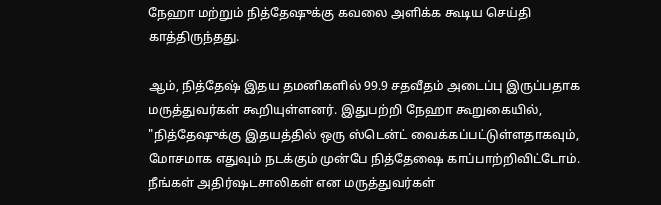நேஹா மற்றும் நித்தேஷுக்கு கவலை அளிக்க கூடிய செய்தி காத்திருந்தது.

ஆம், நித்தேஷ் இதய தமனிகளில் 99.9 சதவீதம் அடைப்பு இருப்பதாக மருத்துவர்கள் கூறியுள்ளனர். இதுபற்றி நேஹா கூறுகையில், "நித்தேஷுக்கு இதயத்தில் ஒரு ஸ்டென்ட் வைக்கப்பட்டுள்ளதாகவும், மோசமாக எதுவும் நடக்கும் முன்பே நித்தேஷை காப்பாற்றிவிட்டோம். நீங்கள் அதிர்ஷடசாலிகள் என மருத்துவர்கள்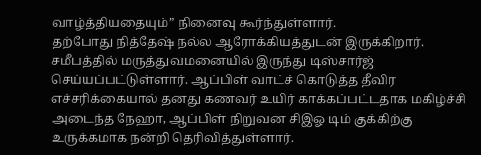வாழ்த்தியதையும்” நினைவு கூர்ந்துள்ளார்.
தற்போது நித்தேஷ் நல்ல ஆரோக்கியத்துடன் இருக்கிறார். சமீபத்தில் மருத்துவமனையில் இருந்து டிஸ்சார்ஜ் செய்யப்பட்டுள்ளார். ஆப்பிள் வாட்ச் கொடுத்த தீவிர எச்சரிக்கையால் தனது கணவர் உயிர் காக்கப்பட்டதாக மகிழ்ச்சி அடைந்த நேஹா, ஆப்பிள் நிறுவன சிஇஓ டிம் குக்கிற்கு உருக்கமாக நன்றி தெரிவித்துள்ளார்.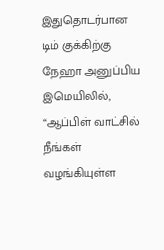இதுதொடர்பான டிம் குக்கிற்கு நேஹா அனுப்பிய இமெயிலில், “ஆப்பிள் வாட்சில் நீங்கள் வழங்கியுள்ள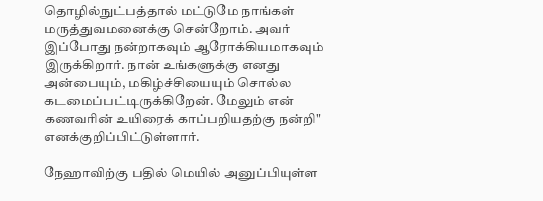தொழில்நுட்பத்தால் மட்டுமே நாங்கள் மருத்துவமனைக்கு சென்றோம். அவர் இப்போது நன்றாகவும் ஆரோக்கியமாகவும் இருக்கிறார். நான் உங்களுக்கு எனது அன்பையும், மகிழ்ச்சியையும் சொல்ல கடமைப்பட்டிருக்கிறேன். மேலும் என் கணவரின் உயிரைக் காப்பறியதற்கு நன்றி" எனக்குறிப்பிட்டுள்ளார்.

நேஹாவிற்கு பதில் மெயில் அனுப்பியுள்ள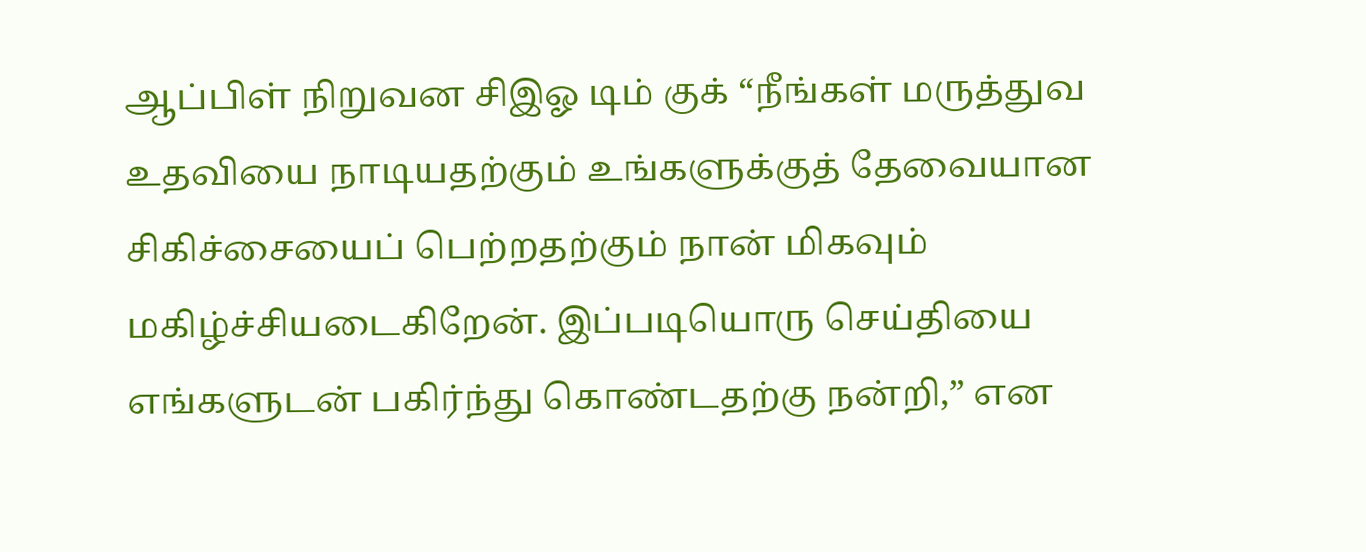ஆப்பிள் நிறுவன சிஇஓ டிம் குக் “நீங்கள் மருத்துவ உதவியை நாடியதற்கும் உங்களுக்குத் தேவையான சிகிச்சையைப் பெற்றதற்கும் நான் மிகவும் மகிழ்ச்சியடைகிறேன். இப்படியொரு செய்தியை எங்களுடன் பகிர்ந்து கொண்டதற்கு நன்றி,” என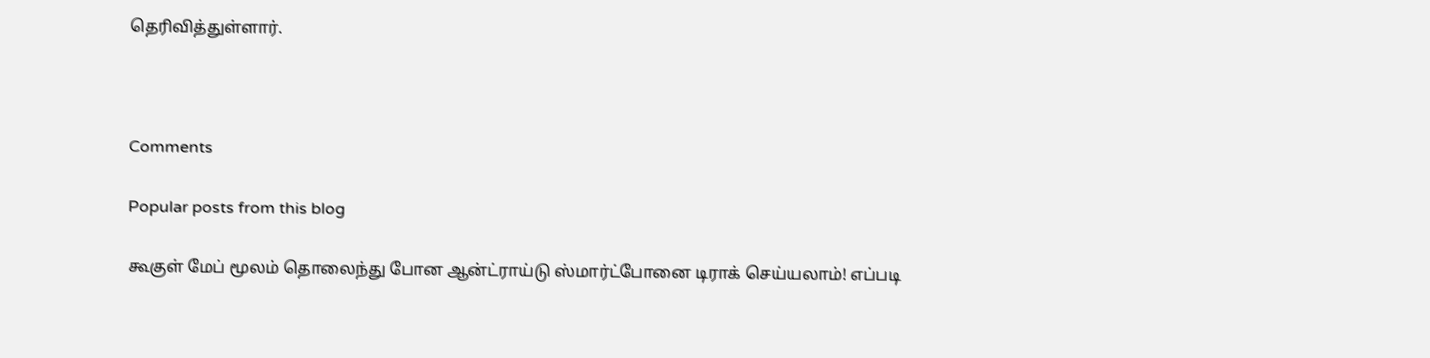தெரிவித்துள்ளார்.



Comments

Popular posts from this blog

கூகுள் மேப் மூலம் தொலைந்து போன ஆன்ட்ராய்டு ஸ்மார்ட்போனை டிராக் செய்யலாம்! எப்படி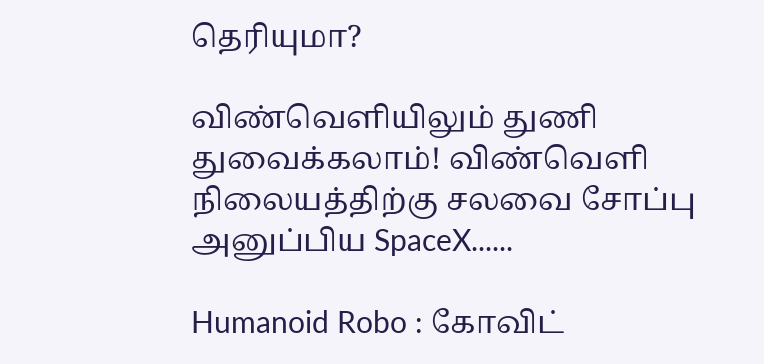தெரியுமா?

விண்வெளியிலும் துணி துவைக்கலாம்! விண்வெளி நிலையத்திற்கு சலவை சோப்பு அனுப்பிய SpaceX......

Humanoid Robo : கோவிட்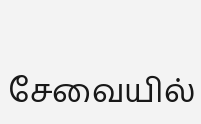சேவையில்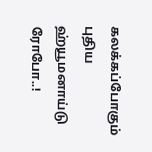கலக்கப்போகும் புதிய ஹ்யூமனாய்டு ரோபோ..!